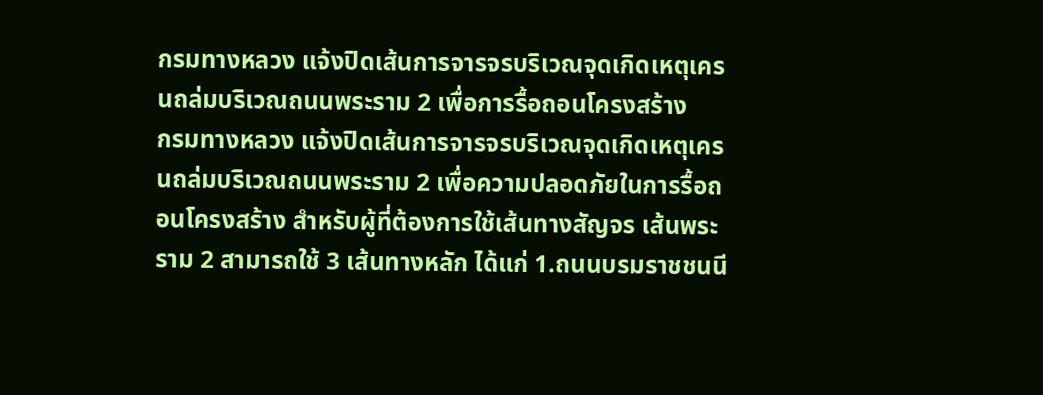กรมทางหลวง แจ้งปิดเส้นการจารจรบริเวณจุดเกิดเหตุเครนถล่มบริเวณถนนพระราม 2 เพื่อการรื้อถอนโครงสร้าง
กรมทางหลวง แจ้งปิดเส้นการจารจรบริเวณจุดเกิดเหตุเครนถล่มบริเวณถนนพระราม 2 เพื่อความปลอดภัยในการรื้อถอนโครงสร้าง สำหรับผู้ที่ต้องการใช้เส้นทางสัญจร เส้นพระราม 2 สามารถใช้ 3 เส้นทางหลัก ได้แก่ 1.ถนนบรมราชชนนี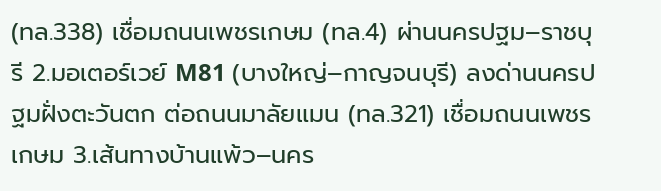(ทล.338) เชื่อมถนนเพชรเกษม (ทล.4) ผ่านนครปฐม–ราชบุรี 2.มอเตอร์เวย์ M81 (บางใหญ่–กาญจนบุรี) ลงด่านนครปฐมฝั่งตะวันตก ต่อถนนมาลัยแมน (ทล.321) เชื่อมถนนเพชรเกษม 3.เส้นทางบ้านแพ้ว–นคร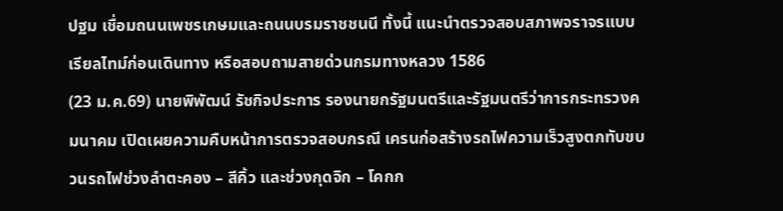ปฐม เชื่อมถนนเพชรเกษมและถนนบรมราชชนนี ทั้งนี้ แนะนำตรวจสอบสภาพจราจรแบบเรียลไทม์ก่อนเดินทาง หรือสอบถามสายด่วนกรมทางหลวง 1586
(23 ม.ค.69) นายพิพัฒน์ รัชกิจประการ รองนายกรัฐมนตรีและรัฐมนตรีว่าการกระทรวงคมนาคม เปิดเผยความคืบหน้าการตรวจสอบกรณี เครนก่อสร้างรถไฟความเร็วสูงตกทับขบวนรถไฟช่วงลำตะคอง – สีคิ้ว และช่วงกุดจิก – โคกก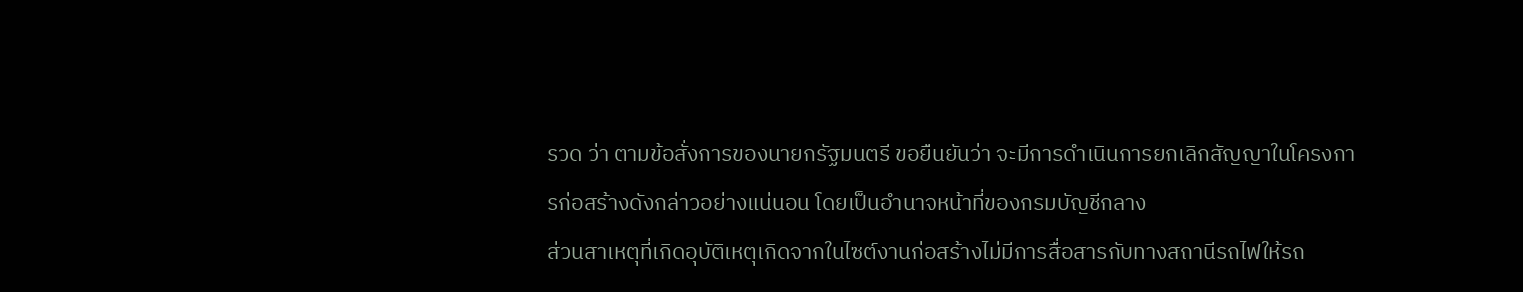รวด ว่า ตามข้อสั่งการของนายกรัฐมนตรี ขอยืนยันว่า จะมีการดำเนินการยกเลิกสัญญาในโครงการก่อสร้างดังกล่าวอย่างแน่นอน โดยเป็นอำนาจหน้าที่ของกรมบัญชีกลาง
ส่วนสาเหตุที่เกิดอุบัติเหตุเกิดจากในไซต์งานก่อสร้างไม่มีการสื่อสารกับทางสถานีรถไฟให้รถ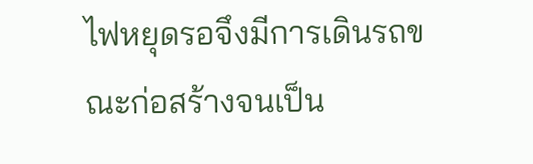ไฟหยุดรอจึงมีการเดินรถขณะก่อสร้างจนเป็น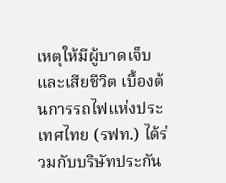เหตุให้มีผู้บาดเจ็บและเสียชีวิต เบื้องต้นการรถไฟแห่งประเทศไทย (รฟท.) ได้ร่วมกับบริษัทประกัน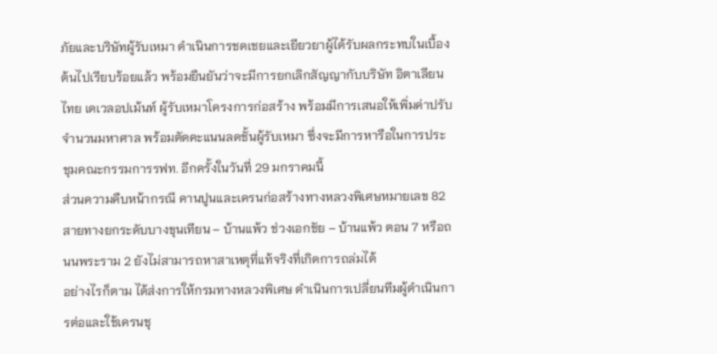ภัยและบริษัทผู้รับเหมา ดำเนินการชดเชยและเยียวยาผู้ได้รับผลกระทบในเบื้องต้นไปเรียบร้อยแล้ว พร้อมยืนยันว่าจะมีการยกเลิกสัญญากับบริษัท อิตาเลียนไทย เดเวลอปเม้นท์ ผู้รับเหมาโครงการก่อสร้าง พร้อมมีการเสนอให้เพิ่มค่าปรับจำนวนมหาศาล พร้อมตัดคะแนนลดชั้นผู้รับเหมา ซึ่งจะมีการหารือในการประชุมคณะกรรมการรฟท. อีกครั้งในวันที่ 29 มกราคมนี้
ส่วนความคืบหน้ากรณี คานปูนและเครนก่อสร้างทางหลวงพิเศษหมายเลข 82 สายทางยกระดับบางขุนเทียน – บ้านแพ้ว ช่วงเอกชัย – บ้านแพ้ว ตอน 7 หรือถนนพระราม 2 ยังไม่สามารถหาสาเหตุที่แท้จริงที่เกิดการถล่มได้
อย่างไรก็ตาม ได้ส่งการให้กรมทางหลวงพิเศษ ดำเนินการเปลี่ยนทีมผู้ดำเนินการต่อและใช้เครนชุ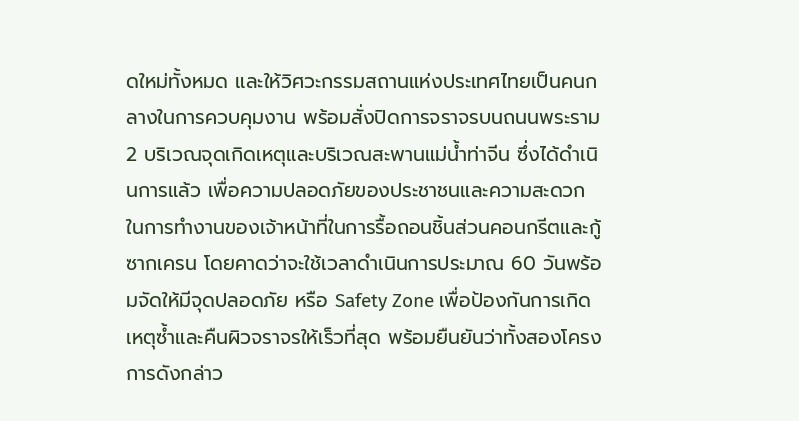ดใหม่ทั้งหมด และให้วิศวะกรรมสถานแห่งประเทศไทยเป็นคนกลางในการควบคุมงาน พร้อมสั่งปิดการจราจรบนถนนพระราม 2 บริเวณจุดเกิดเหตุและบริเวณสะพานแม่น้ำท่าจีน ซึ่งได้ดำเนินการแล้ว เพื่อความปลอดภัยของประชาชนและความสะดวกในการทำงานของเจ้าหน้าที่ในการรื้อถอนชิ้นส่วนคอนกรีตและกู้ซากเครน โดยคาดว่าจะใช้เวลาดำเนินการประมาณ 60 วันพร้อมจัดให้มีจุดปลอดภัย หรือ Safety Zone เพื่อป้องกันการเกิดเหตุซ้ำและคืนผิวจราจรให้เร็วที่สุด พร้อมยืนยันว่าทั้งสองโครงการดังกล่าว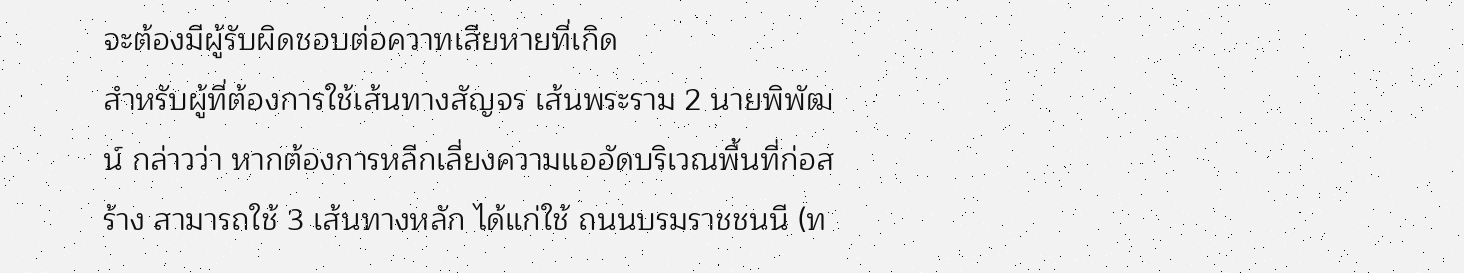จะต้องมีผู้รับผิดชอบต่อควาทเสียหายที่เกิด
สำหรับผู้ที่ต้องการใช้เส้นทางสัญจร เส้นพระราม 2 นายพิพัฒน์ กล่าวว่า หากต้องการหลีกเลี่ยงความแออัดบริเวณพื้นที่ก่อสร้าง สามารถใช้ 3 เส้นทางหลัก ได้แก่ใช้ ถนนบรมราชชนนี (ท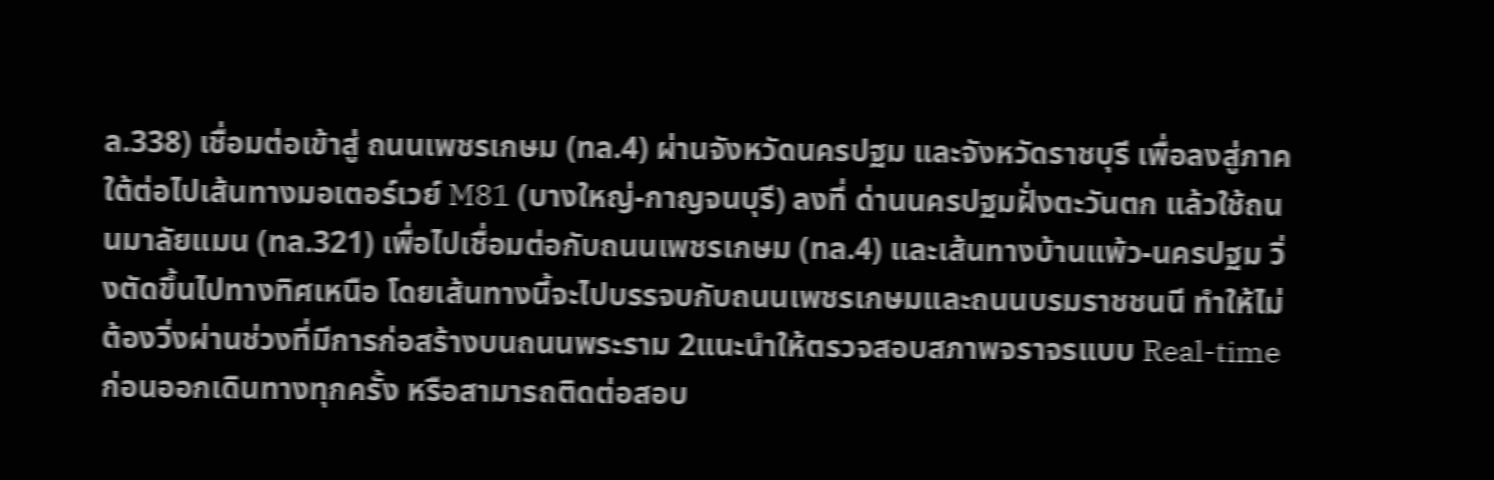ล.338) เชื่อมต่อเข้าสู่ ถนนเพชรเกษม (ทล.4) ผ่านจังหวัดนครปฐม และจังหวัดราชบุรี เพื่อลงสู่ภาคใต้ต่อไปเส้นทางมอเตอร์เวย์ M81 (บางใหญ่-กาญจนบุรี) ลงที่ ด่านนครปฐมฝั่งตะวันตก แล้วใช้ถนนมาลัยแมน (ทล.321) เพื่อไปเชื่อมต่อกับถนนเพชรเกษม (ทล.4) และเส้นทางบ้านแพ้ว-นครปฐม วิ่งตัดขึ้นไปทางทิศเหนือ โดยเส้นทางนี้จะไปบรรจบกับถนนเพชรเกษมและถนนบรมราชชนนี ทำให้ไม่ต้องวิ่งผ่านช่วงที่มีการก่อสร้างบนถนนพระราม 2แนะนำให้ตรวจสอบสภาพจราจรแบบ Real-time ก่อนออกเดินทางทุกครั้ง หรือสามารถติดต่อสอบ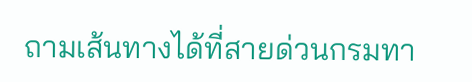ถามเส้นทางได้ที่สายด่วนกรมทา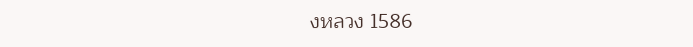งหลวง 1586